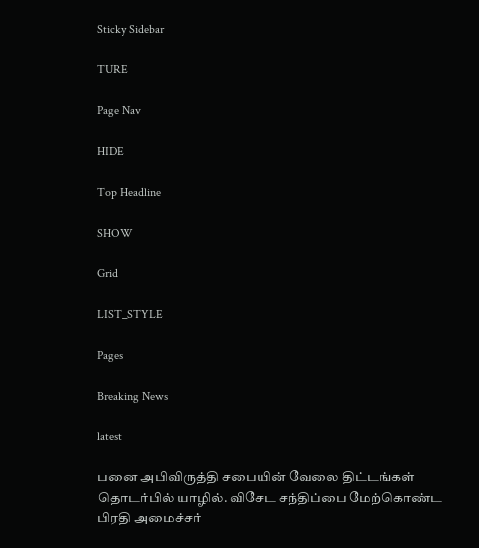Sticky Sidebar

TURE

Page Nav

HIDE

Top Headline

SHOW

Grid

LIST_STYLE

Pages

Breaking News

latest

பனை அபிவிருத்தி சபையின் வேலை திட்டங்கள் தொடர்பில் யாழில். விசேட சந்திப்பை மேற்கொண்ட பிரதி அமைச்சர்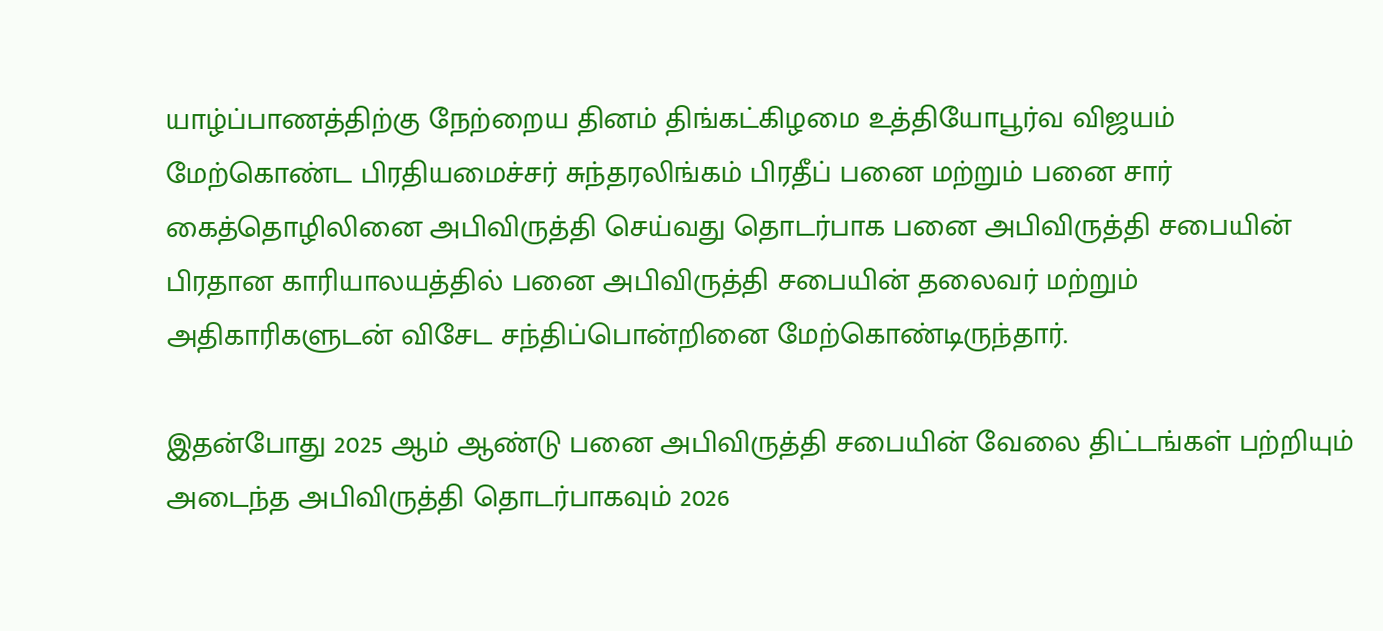யாழ்ப்பாணத்திற்கு நேற்றைய தினம் திங்கட்கிழமை உத்தியோபூர்வ விஜயம் மேற்கொண்ட பிரதியமைச்சர் சுந்தரலிங்கம் பிரதீப் பனை மற்றும் பனை சார் கைத்தொழிலினை அபிவிருத்தி செய்வது தொடர்பாக பனை அபிவிருத்தி சபையின் பிரதான காரியாலயத்தில் பனை அபிவிருத்தி சபையின் தலைவர் மற்றும் அதிகாரிகளுடன் விசேட சந்திப்பொன்றினை மேற்கொண்டிருந்தார்.

இதன்போது 2025 ஆம் ஆண்டு பனை அபிவிருத்தி சபையின் வேலை திட்டங்கள் பற்றியும் அடைந்த அபிவிருத்தி தொடர்பாகவும் 2026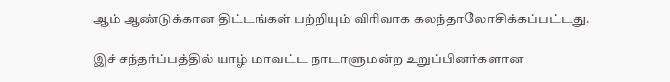ஆம் ஆண்டுக்கான திட்டங்கள் பற்றியும் விரிவாக கலந்தாலோசிக்கப்பட்டது.

இச் சந்தர்ப்பத்தில் யாழ் மாவட்ட நாடாளுமன்ற உறுப்பினர்களான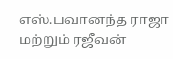எஸ்.பவானந்த ராஜா மற்றும் ரஜீவன்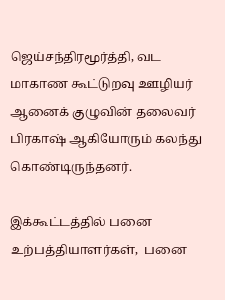ஜெய்சந்திரமூர்த்தி, வட மாகாண கூட்டுறவு ஊழியர் ஆனைக் குழுவின் தலைவர் பிரகாஷ் ஆகியோரும் கலந்து கொண்டிருந்தனர்.

இக்கூட்டத்தில் பனை உற்பத்தியாளர்கள்,  பனை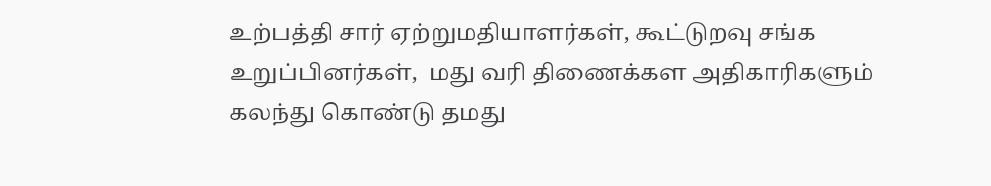உற்பத்தி சார் ஏற்றுமதியாளர்கள், கூட்டுறவு சங்க உறுப்பினர்கள்,  மது வரி திணைக்கள அதிகாரிகளும் கலந்து கொண்டு தமது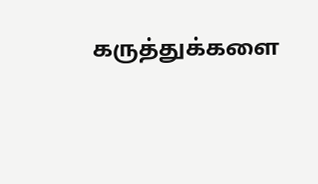கருத்துக்களை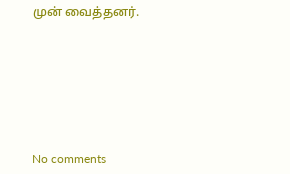முன் வைத்தனர்.







No comments